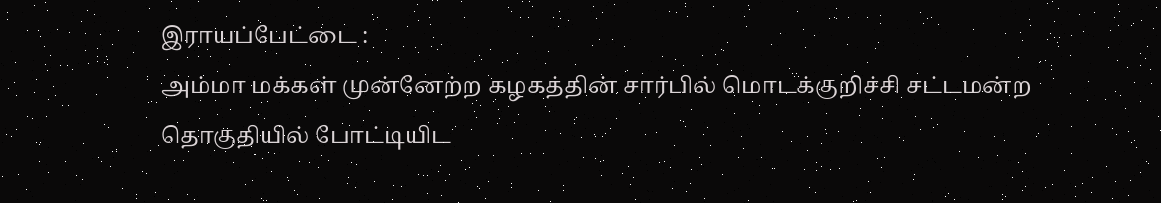இராயப்பேட்டை :
அம்மா மக்கள் முன்னேற்ற கழகத்தின் சார்பில் மொடக்குறிச்சி சட்டமன்ற தொகுதியில் போட்டியிட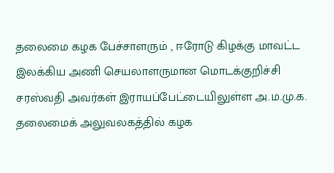தலைமை கழக பேச்சாளரும் , ஈரோடு கிழக்கு மாவட்ட இலக்கிய அணி செயலாளருமான மொடக்குறிச்சி சரஸ்வதி அவர்கள் இராயப்பேட்டையிலுள்ள அ.ம.மு.க. தலைமைக் அலுவலகத்தில் கழக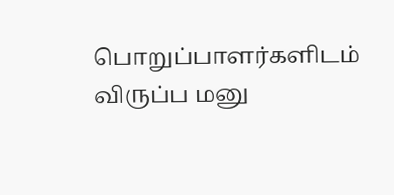பொறுப்பாளர்களிடம் விருப்ப மனு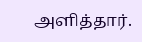அளித்தார்.